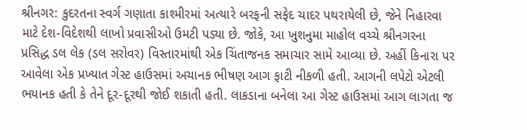શ્રીનગર: કુદરતના સ્વર્ગ ગણાતા કાશ્મીરમાં અત્યારે બરફની સફેદ ચાદર પથરાયેલી છે, જેને નિહારવા માટે દેશ-વિદેશથી લાખો પ્રવાસીઓ ઉમટી પડ્યા છે. જોકે, આ ખુશનુમા માહોલ વચ્ચે શ્રીનગરના પ્રસિદ્ધ ડલ લેક (ડલ સરોવર) વિસ્તારમાંથી એક ચિંતાજનક સમાચાર સામે આવ્યા છે. અહીં કિનારા પર આવેલા એક પ્રખ્યાત ગેસ્ટ હાઉસમાં અચાનક ભીષણ આગ ફાટી નીકળી હતી. આગની લપેટો એટલી ભયાનક હતી કે તેને દૂર-દૂરથી જોઈ શકાતી હતી. લાકડાના બનેલા આ ગેસ્ટ હાઉસમાં આગ લાગતા જ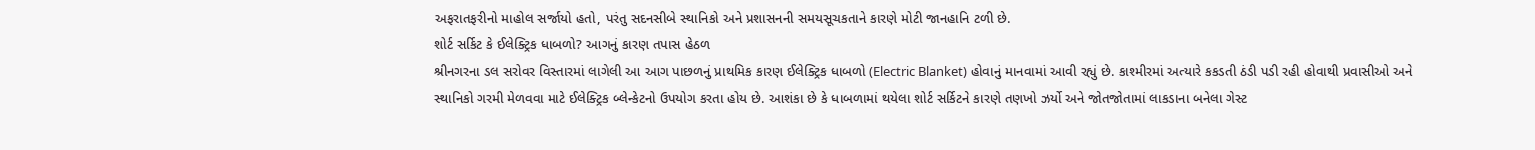અફરાતફરીનો માહોલ સર્જાયો હતો, પરંતુ સદનસીબે સ્થાનિકો અને પ્રશાસનની સમયસૂચકતાને કારણે મોટી જાનહાનિ ટળી છે.
શોર્ટ સર્કિટ કે ઈલેક્ટ્રિક ધાબળો? આગનું કારણ તપાસ હેઠળ
શ્રીનગરના ડલ સરોવર વિસ્તારમાં લાગેલી આ આગ પાછળનું પ્રાથમિક કારણ ઈલેક્ટ્રિક ધાબળો (Electric Blanket) હોવાનું માનવામાં આવી રહ્યું છે. કાશ્મીરમાં અત્યારે કકડતી ઠંડી પડી રહી હોવાથી પ્રવાસીઓ અને સ્થાનિકો ગરમી મેળવવા માટે ઈલેક્ટ્રિક બ્લેન્કેટનો ઉપયોગ કરતા હોય છે. આશંકા છે કે ધાબળામાં થયેલા શોર્ટ સર્કિટને કારણે તણખો ઝર્યો અને જોતજોતામાં લાકડાના બનેલા ગેસ્ટ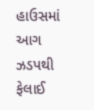હાઉસમાં આગ ઝડપથી ફેલાઈ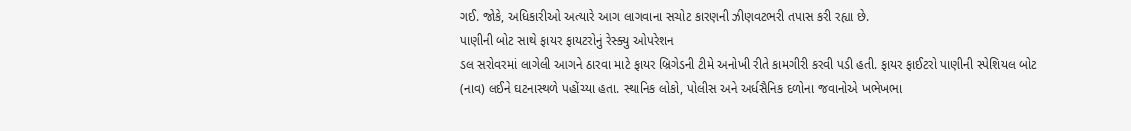ગઈ. જોકે, અધિકારીઓ અત્યારે આગ લાગવાના સચોટ કારણની ઝીણવટભરી તપાસ કરી રહ્યા છે.
પાણીની બોટ સાથે ફાયર ફાયટરોનું રેસ્ક્યુ ઓપરેશન
ડલ સરોવરમાં લાગેલી આગને ઠારવા માટે ફાયર બ્રિગેડની ટીમે અનોખી રીતે કામગીરી કરવી પડી હતી. ફાયર ફાઈટરો પાણીની સ્પેશિયલ બોટ (નાવ) લઈને ઘટનાસ્થળે પહોંચ્યા હતા. સ્થાનિક લોકો, પોલીસ અને અર્ધસૈનિક દળોના જવાનોએ ખભેખભા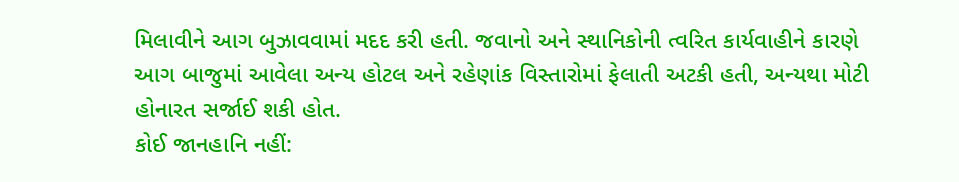મિલાવીને આગ બુઝાવવામાં મદદ કરી હતી. જવાનો અને સ્થાનિકોની ત્વરિત કાર્યવાહીને કારણે આગ બાજુમાં આવેલા અન્ય હોટલ અને રહેણાંક વિસ્તારોમાં ફેલાતી અટકી હતી, અન્યથા મોટી હોનારત સર્જાઈ શકી હોત.
કોઈ જાનહાનિ નહીં: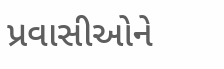પ્રવાસીઓને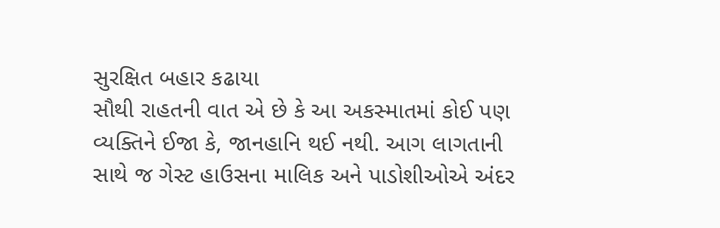સુરક્ષિત બહાર કઢાયા
સૌથી રાહતની વાત એ છે કે આ અકસ્માતમાં કોઈ પણ વ્યક્તિને ઈજા કે, જાનહાનિ થઈ નથી. આગ લાગતાની સાથે જ ગેસ્ટ હાઉસના માલિક અને પાડોશીઓએ અંદર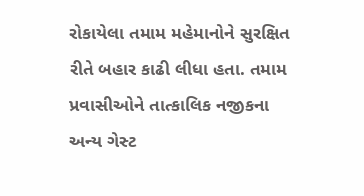રોકાયેલા તમામ મહેમાનોને સુરક્ષિત રીતે બહાર કાઢી લીધા હતા. તમામ પ્રવાસીઓને તાત્કાલિક નજીકના અન્ય ગેસ્ટ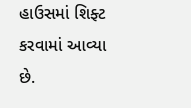હાઉસમાં શિફ્ટ કરવામાં આવ્યા છે.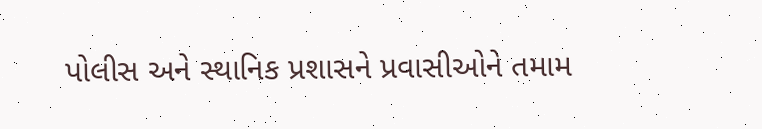પોલીસ અને સ્થાનિક પ્રશાસને પ્રવાસીઓને તમામ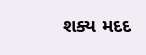શક્ય મદદ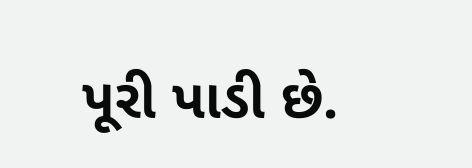પૂરી પાડી છે.